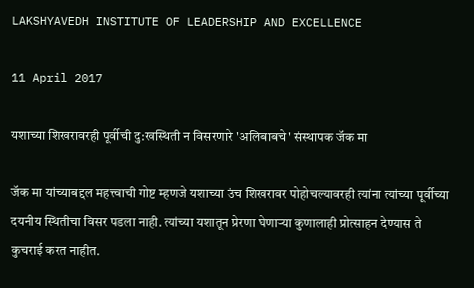LAKSHYAVEDH INSTITUTE OF LEADERSHIP AND EXCELLENCE

11 April 2017

यशाच्या शिखरावरही पूर्वीची दु:खस्थिती न विसरणारे 'अलिबाबचे' संस्थापक जॅक मा

जॅक मा यांच्याबद्दल महत्त्वाची गोष्ट म्हणजे यशाच्या उंच शिखरावर पोहोचल्यावरही त्यांना त्यांच्या पूर्वीच्या दयनीय स्थितीचा विसर पडला नाही. त्यांच्या यशातून प्रेरणा घेणार्‍या कुणालाही प्रोत्साहन देण्यास ते कुचराई करत नाहीत.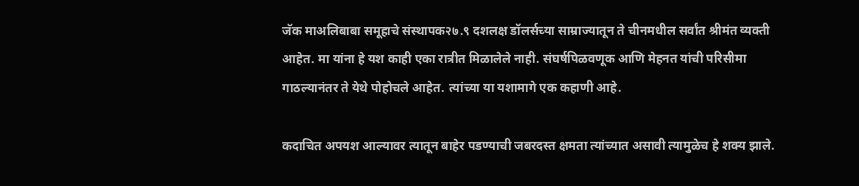जॅक माअलिबाबा समूहाचे संस्थापक२७.९ दशलक्ष डॉलर्सच्या साम्राज्यातून ते चीनमधील सर्वांत श्रीमंत व्यक्ती आहेत. मा यांना हे यश काही एका रात्रीत मिळालेले नाही. संघर्षपिळवणूक आणि मेहनत यांची परिसीमा गाठल्यानंतर ते येथे पोहोचले आहेत. त्यांच्या या यशामागे एक कहाणी आहे.

कदाचित अपयश आल्यावर त्यातून बाहेर पडण्याची जबरदस्त क्षमता त्यांच्यात असावी त्यामुळेच हे शक्य झाले.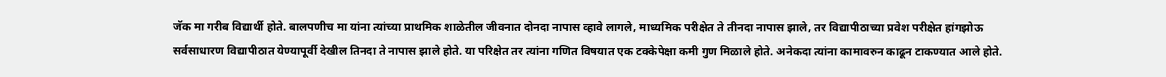जॅक मा गरीब विद्यार्थी होते. बालपणीच मा यांना त्यांच्या प्राथमिक शाळेतील जीवनात दोनदा नापास व्हावे लागले, माध्यमिक परीक्षेत ते तीनदा नापास झाले, तर विद्यापीठाच्या प्रवेश परीक्षेत हांगझोऊ सर्वसाधारण विद्यापीठात येण्यापूर्वी देखील तिनदा ते नापास झाले होते. या परिक्षेत तर त्यांना गणित विषयात एक टक्केपेक्षा कमी गुण मिळाले होते. अनेकदा त्यांना कामावरुन काढून टाकण्यात आले होते.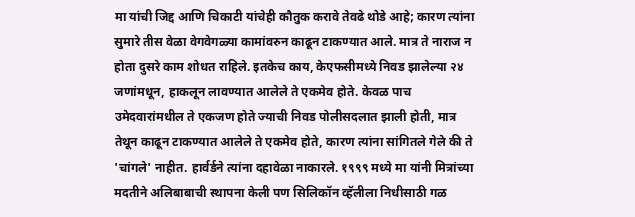मा यांची जिद्द आणि चिकाटी यांचेही कौतुक करावे तेवढे थोडे आहे; कारण त्यांना सुमारे तीस वेळा वेगवेगळ्या कामांवरुन काढून टाकण्यात आले. मात्र ते नाराज न होता दुसरे काम शोधत राहिले. इतकेच काय, केएफसीमध्ये निवड झालेल्या २४ जणांमधून, हाकलून लावण्यात आलेले ते एकमेव होते. केवळ पाच उमेदवारांमधील ते एकजण होते ज्याची निवड पोलीसदलात झाली होती, मात्र तेथून काढून टाकण्यात आलेले ते एकमेव होते, कारण त्यांना सांगितले गेले की ते 'चांगले' नाहीत. हार्वर्डने त्यांना दहावेळा नाकारले. १९९९ मध्ये मा यांनी मित्रांच्या मदतीने अलिबाबाची स्थापना केली पण सिलिकॉन व्हॅलीला निधीसाठी गळ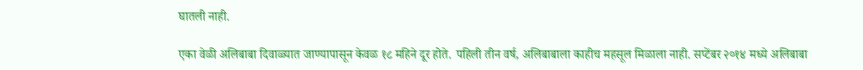घातली नाही.

एका वेळी अलिबाबा दिवाळ्यात जाण्यापासून केवळ १८ महिने दूर होते. पहिली तीन वर्ष, अलिबाबाला काहीच महसूल मिळाला नाही. सप्टेंबर २०१४ मध्ये अलिबाबा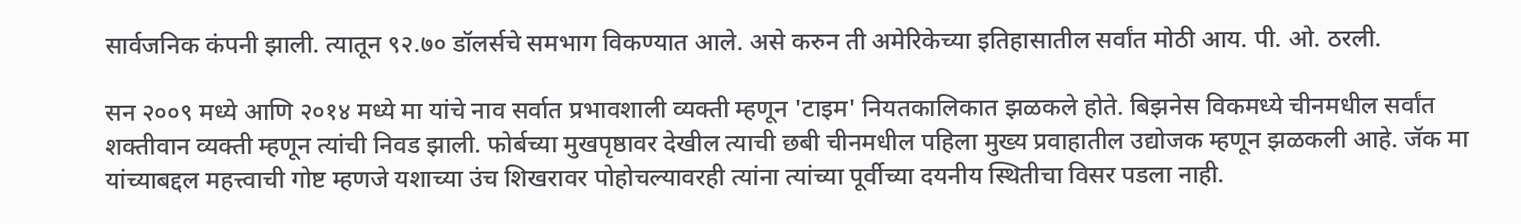सार्वजनिक कंपनी झाली. त्यातून ९२.७० डॉलर्सचे समभाग विकण्यात आले. असे करुन ती अमेरिकेच्या इतिहासातील सर्वांत मोठी आय. पी. ओ. ठरली.

सन २००९ मध्ये आणि २०१४ मध्ये मा यांचे नाव सर्वात प्रभावशाली व्यक्ती म्हणून 'टाइम' नियतकालिकात झळकले होते. बिझनेस विकमध्ये चीनमधील सर्वांत शक्तीवान व्यक्ती म्हणून त्यांची निवड झाली. फोर्बच्या मुखपृष्ठावर देखील त्याची छबी चीनमधील पहिला मुख्य प्रवाहातील उद्योजक म्हणून झळकली आहे. जॅक मा यांच्याबद्दल महत्त्वाची गोष्ट म्हणजे यशाच्या उंच शिखरावर पोहोचल्यावरही त्यांना त्यांच्या पूर्वीच्या दयनीय स्थितीचा विसर पडला नाही.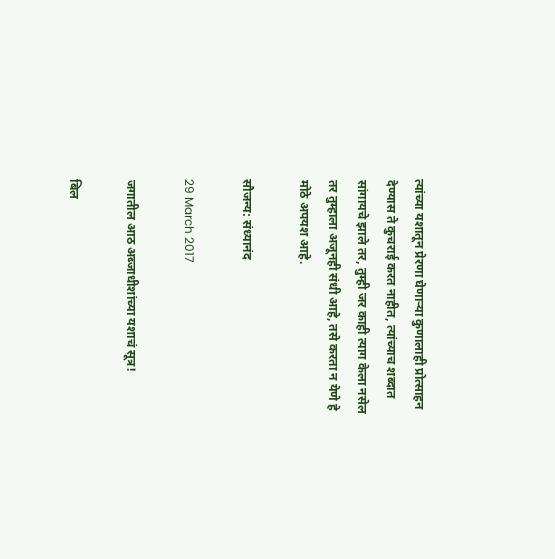त्यांच्या यशातून प्रेरणा घेणार्‍या कुणालाही प्रोत्साहन देण्यास ते कुचराई करत नाहीत, त्यांच्याच शब्दात सांगायचे झाले तर, तुम्ही जर काही त्याग केला नसेल तर तुम्हाला अजूनही संधी आहे, तसे करता न येणे हे मोठे अपयश आहे.

सौजन्य: संध्यानंद

29 March 2017

जगातील आठ अब्जाधीशांच्या यशाचं सूत्र!

बिल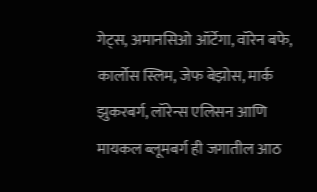गेट्स, अमानसिओ ऑर्टेगा, वॉरेन बफे, कार्लोस स्लिम, जेफ बेझोस, मार्क झुकरबर्ग, लॉरेन्स एलिसन आणि मायकल ब्लूमबर्ग ही जगातील आठ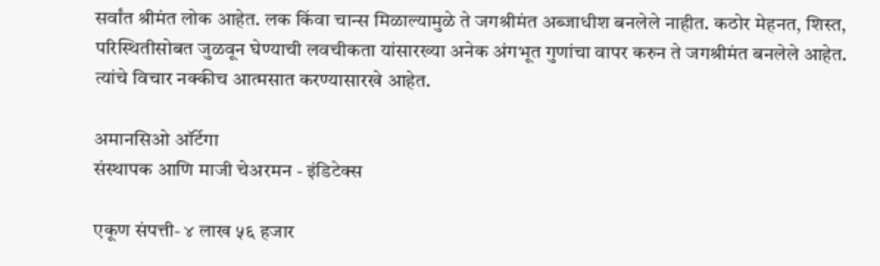सर्वांत श्रीमंत लोक आहेत. लक किंवा चान्स मिळाल्यामुळे ते जगश्रीमंत अब्जाधीश बनलेले नाहीत. कठोर मेहनत, शिस्त, परिस्थितीसोबत जुळवून घेण्याची लवचीकता यांसारख्या अनेक अंगभूत गुणांचा वापर करुन ते जगश्रीमंत बनलेले आहेत. त्यांचे विचार नक्कीच आत्मसात करण्यासारखे आहेत.

अमानसिओ ऑर्टेगा
संस्थापक आणि माजी चेअरमन - इंडिटेक्स

एकूण संपत्ती- ४ लाख ५६ हजार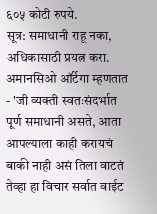६०५ कोटी रुपये.
सूत्र: समाधानी राहू नका, अधिकासाठी प्रयत्न करा.
अमानसिओ ऑर्टेगा म्हणतात - 'जी व्यक्ती स्वतःसंदर्भात पूर्ण समाधानी असते, आता आपल्याला काही करायचं बाकी नाही असं तिला वाटतं तेव्हा हा विचार सर्वात वाईट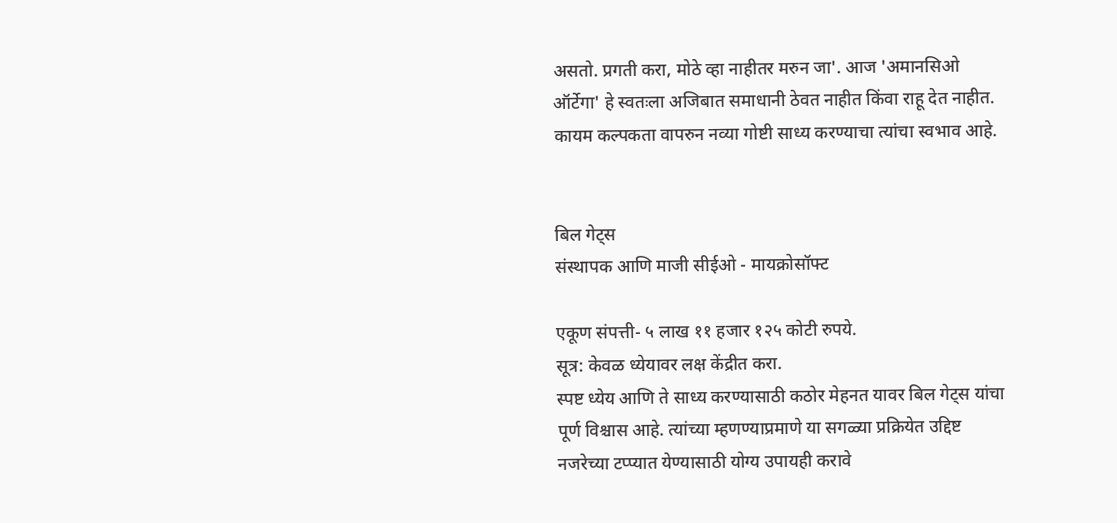असतो. प्रगती करा, मोठे व्हा नाहीतर मरुन जा'. आज 'अमानसिओ ऑर्टेगा' हे स्वतःला अजिबात समाधानी ठेवत नाहीत किंवा राहू देत नाहीत. कायम कल्पकता वापरुन नव्या गोष्टी साध्य करण्याचा त्यांचा स्वभाव आहे.


बिल गेट्स
संस्थापक आणि माजी सीईओ - मायक्रोसॉफ्ट

एकूण संपत्ती- ५ लाख ११ हजार १२५ कोटी रुपये.
सूत्र: केवळ ध्येयावर लक्ष केंद्रीत करा.
स्पष्ट ध्येय आणि ते साध्य करण्यासाठी कठोर मेहनत यावर बिल गेट्स यांचा पूर्ण विश्चास आहे. त्यांच्या म्हणण्याप्रमाणे या सगळ्या प्रक्रियेत उद्दिष्ट नजरेच्या टप्प्यात येण्यासाठी योग्य उपायही करावे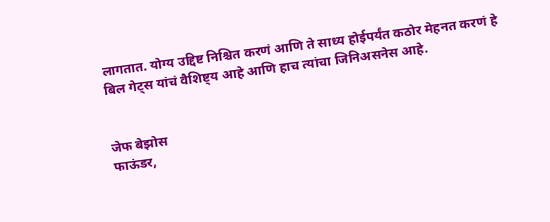लागतात. योग्य उद्दिष्ट निश्चित करणं आणि ते साध्य होईपर्यंत कठोर मेहनत करणं हे बिल गेट्स यांचं वैशिष्ट्य आहे आणि हाच त्यांचा जिनिअसनेस आहे.


जेफ बेझोस
फाऊंडर,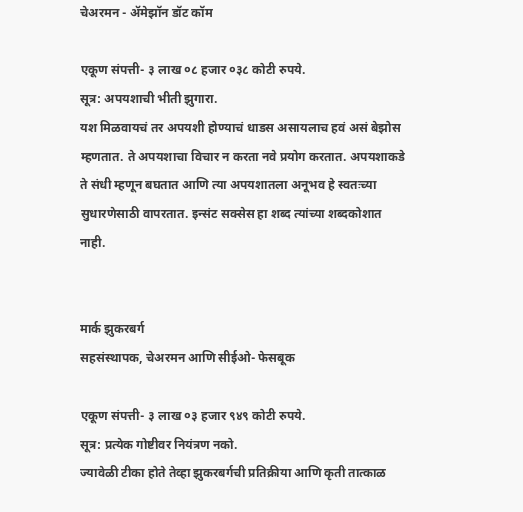चेअरमन - अ‍ॅमेझॉन डॉट कॉम

एकूण संपत्ती- ३ लाख ०८ हजार ०३८ कोटी रुपये.
सूत्र: अपयशाची भीती झुगारा.
यश मिळवायचं तर अपयशी होण्याचं धाडस असायलाच हवं असं बेझोस म्हणतात. ते अपयशाचा विचार न करता नवे प्रयोग करतात. अपयशाकडे ते संधी म्हणून बघतात आणि त्या अपयशातला अनूभव हे स्वतःच्या सुधारणेसाठी वापरतात. इन्संट सक्सेस हा शब्द त्यांच्या शब्दकोशात नाही.


मार्क झुकरबर्ग
सहसंस्थापक, चेअरमन आणि सीईओ- फेसबूक

एकूण संपत्ती- ३ लाख ०३ हजार ९४९ कोटी रुपये.
सूत्र: प्रत्येक गोष्टीवर नियंत्रण नको.
ज्यावेळी टीका होते तेव्हा झुकरबर्गची प्रतिक्रीया आणि कृती तात्काळ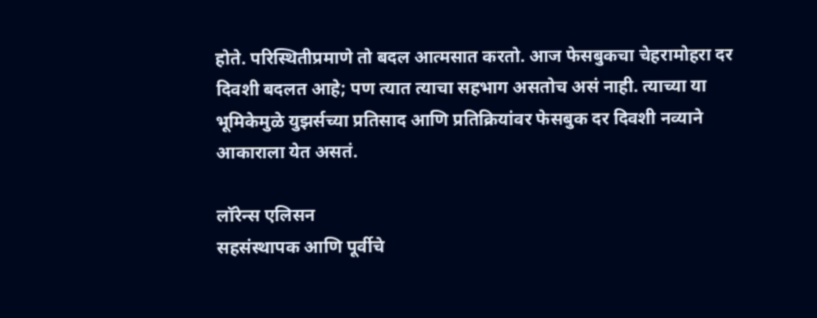होते. परिस्थितीप्रमाणे तो बदल आत्मसात करतो. आज फेसबुकचा चेहरामोहरा दर दिवशी बदलत आहे; पण त्यात त्याचा सहभाग असतोच असं नाही. त्याच्या या भूमिकेमुळे युझर्सच्या प्रतिसाद आणि प्रतिक्रियांवर फेसबुक दर दिवशी नव्याने आकाराला येत असतं.

लॉरेन्स एलिसन
सहसंस्थापक आणि पूर्वीचे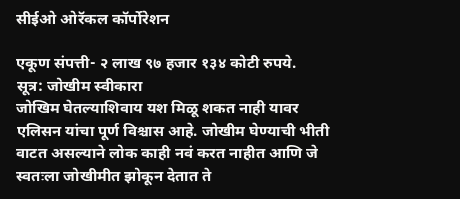सीईओ ओरॅकल कॉर्पोरेशन

एकूण संपत्ती- २ लाख ९७ हजार १३४ कोटी रुपये.
सूत्र: जोखीम स्वीकारा
जोखिम घेतल्याशिवाय यश मिळू शकत नाही यावर एलिसन यांचा पूर्ण विश्चास आहे. जोखीम घेण्याची भीती वाटत असल्याने लोक काही नवं करत नाहीत आणि जे स्वतःला जोखीमीत झोकून देतात ते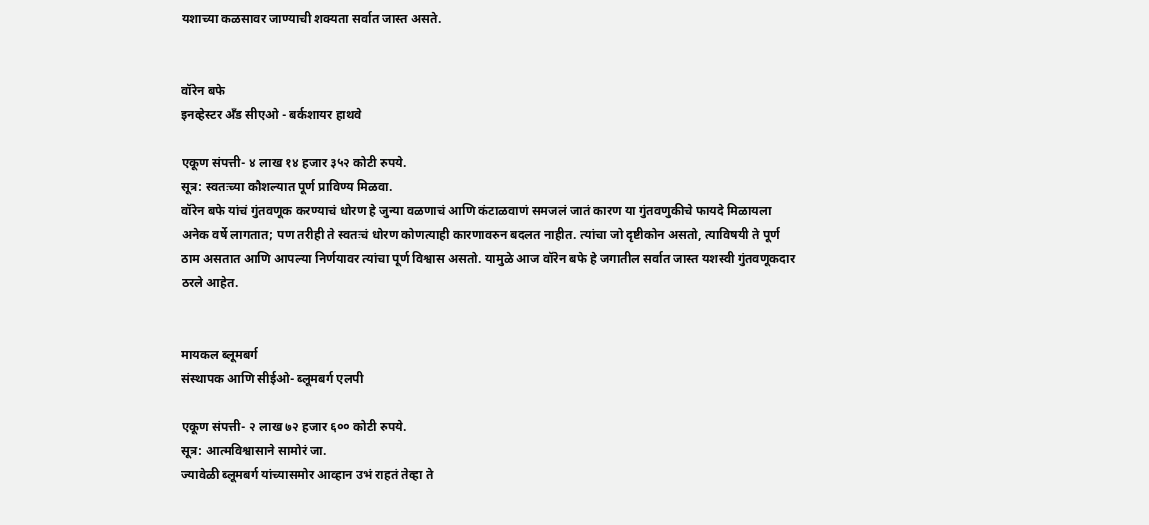यशाच्या कळसावर जाण्याची शक्यता सर्वात जास्त असते.


वॉरेन बफे
इनव्हेस्टर अँड सीएओ - बर्कशायर हाथवे

एकूण संपत्ती- ४ लाख १४ हजार ३५२ कोटी रुपये.
सूत्र: स्वतःच्या कौशल्यात पूर्ण प्राविण्य मिळवा.
वॉरेन बफे यांचं गुंतवणूक करण्याचं धोरण हे जुन्या वळणाचं आणि कंटाळवाणं समजलं जातं कारण या गुंतवणुकीचे फायदे मिळायला अनेक वर्षे लागतात; पण तरीही ते स्वतःचं धोरण कोणत्याही कारणावरुन बदलत नाहीत. त्यांचा जो दृष्टीकोन असतो, त्याविषयी ते पूर्ण ठाम असतात आणि आपल्या निर्णयावर त्यांचा पूर्ण विश्वास असतो. यामुळे आज वॉरेन बफे हे जगातील सर्वात जास्त यशस्वी गुंतवणूकदार ठरले आहेत.


मायकल ब्लूमबर्ग
संस्थापक आणि सीईओ- ब्लूमबर्ग एलपी

एकूण संपत्ती- २ लाख ७२ हजार ६०० कोटी रुपये.
सूत्र: आत्मविश्वासाने सामोरं जा.
ज्यावेळी ब्लूमबर्ग यांच्यासमोर आव्हान उभं राहतं तेव्हा ते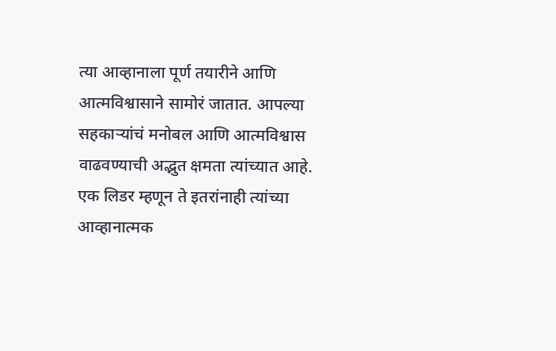त्या आव्हानाला पूर्ण तयारीने आणि आत्मविश्वासाने सामोरं जातात. आपल्या सहकार्‍यांचं मनोबल आणि आत्मविश्वास वाढवण्याची अद्भुत क्षमता त्यांच्यात आहे. एक लिडर म्हणून ते इतरांनाही त्यांच्या आव्हानात्मक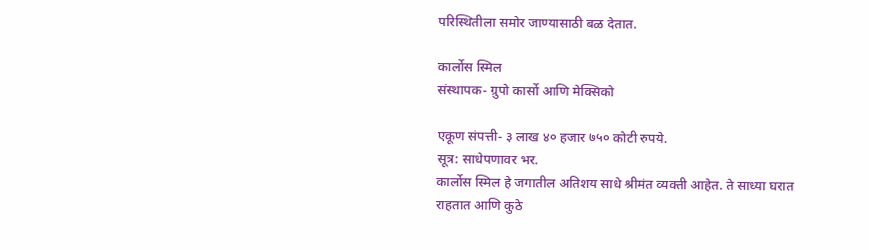परिस्थितीला समोर जाण्यासाठी बळ देतात.

कार्लोस स्मिल
संस्थापक- ग्रुपो कार्सो आणि मेक्सिको

एकूण संपत्ती- ३ लाख ४० हजार ७५० कोटी रुपये.
सूत्र: साधेपणावर भर.
कार्लोस स्मिल हे जगातील अतिशय साधे श्रीमंत व्यक्ती आहेत. ते साध्या घरात राहतात आणि कुठे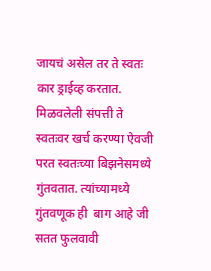जायचं असेल तर ते स्वतः कार ड्राईव्ह करतात. मिळवलेली संपत्ती ते स्वतःवर खर्च करण्या ऐवजी परत स्वतःच्या बिझनेसमध्ये गुंतवतात. त्यांच्यामध्ये गुंतवणूक ही  बाग आहे जी सतत फुलवावी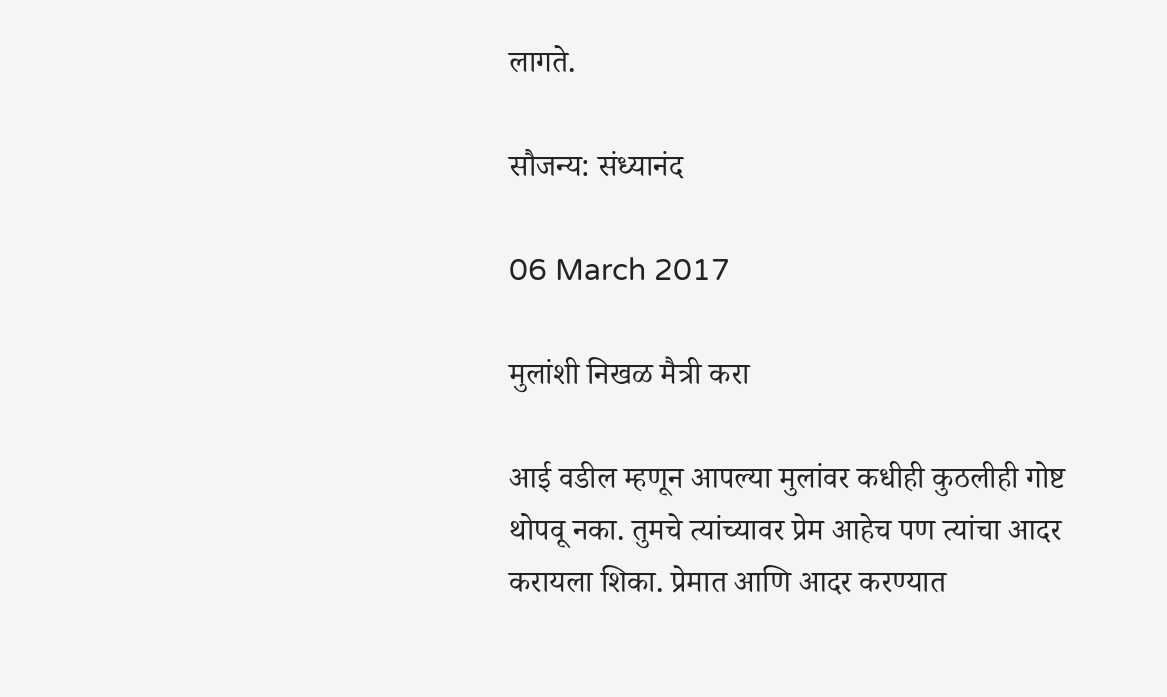लागते.

सौजन्य: संध्यानंद

06 March 2017

मुलांशी निखळ मैत्री करा

आई वडील म्हणून आपल्या मुलांवर कधीही कुठलीही गोष्ट थोपवू नका. तुमचे त्यांच्यावर प्रेम आहेच पण त्यांचा आदर करायला शिका. प्रेमात आणि आदर करण्यात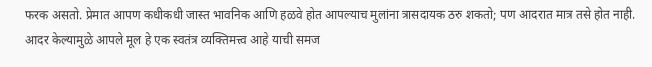फरक असतो. प्रेमात आपण कधीकधी जास्त भावनिक आणि हळवे होत आपल्याच मुलांना त्रासदायक ठरु शकतो; पण आदरात मात्र तसे होत नाही. आदर केल्यामुळे आपले मूल हे एक स्वतंत्र व्यक्तिमत्त्व आहे याची समज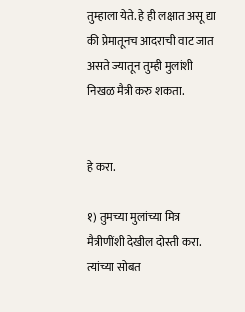तुम्हाला येते. हे ही लक्षात असू द्या की प्रेमातूनच आदराची वाट जात असते ज्यातून तुम्ही मुलांशी निखळ मैत्री करु शकता.


हे करा.

१) तुमच्या मुलांच्या मित्र मैत्रीणींशी देखील दोस्ती करा. त्यांच्या सोबत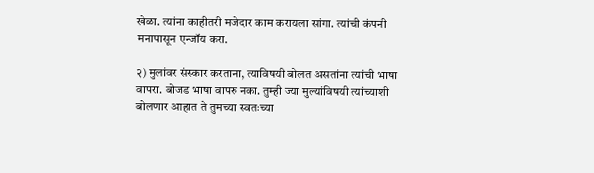खेळा. त्यांना काहीतरी मजेदार काम करायला सांगा. त्यांची कंपनी मनापासून एन्जॉय करा.

२) मुलांवर संस्कार करताना, त्याविषयी बोलत असतांना त्यांची भाषा वापरा. बोजड भाषा वापरु नका. तुम्ही ज्या मुल्यांविषयी त्यांच्याशी बोलणार आहात ते तुमच्या स्वतःच्या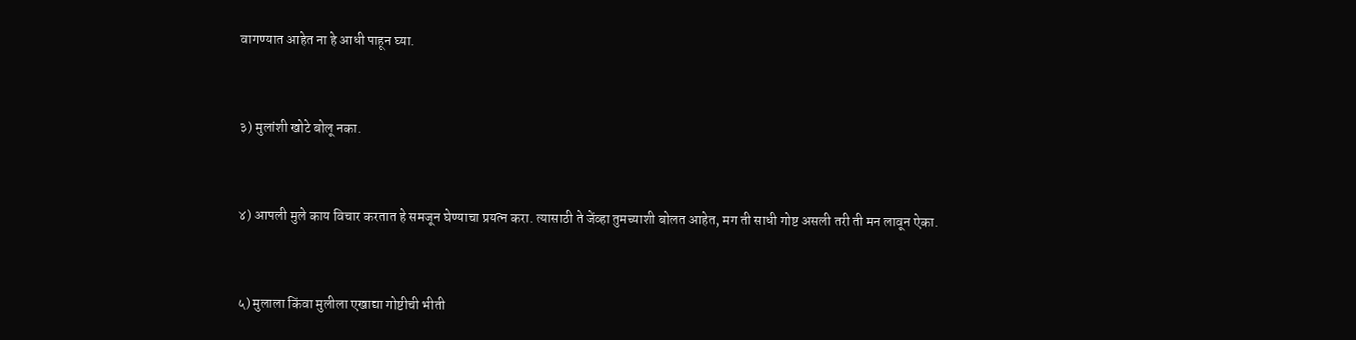वागण्यात आहेत ना हे आधी पाहून घ्या.


३) मुलांशी खोटे बोलू नका.


४) आपली मुले काय विचार करतात हे समजून घेण्याचा प्रयत्न करा. त्यासाठी ते जेंव्हा तुमच्याशी बोलत आहेत, मग ती साधी गोष्ट असली तरी ती मन लावून ऐका.


५) मुलाला किंवा मुलीला एखाद्या गोष्टीची भीती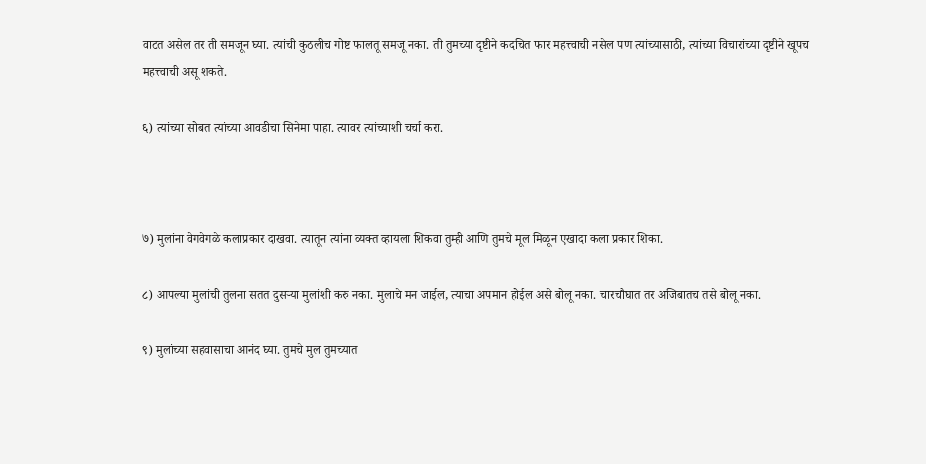वाटत असेल तर ती समजून घ्या. त्यांची कुठलीच गोष्ट फालतू समजू नका. ती तुमच्या दृष्टीने कदचित फार महत्त्वाची नसेल पण त्यांच्यासाठी, त्यांच्या विचारांच्या दृष्टीने खूपच महत्त्वाची असू शकते.

६) त्यांच्या सोबत त्यांच्या आवडीचा सिनेमा पाहा. त्यावर त्यांच्याशी चर्चा करा.



७) मुलांना वेगवेगळे कलाप्रकार दाखवा. त्यातून त्यांना व्यक्त व्हायला शिकवा तुम्ही आणि तुमचे मूल मिळून एखादा कला प्रकार शिका.

८) आपल्या मुलांची तुलना सतत दुसर्‍या मुलांशी करु नका. मुलाचे मन जाईल, त्याचा अपमान होईल असे बोलू नका. चारचौघात तर अजिबातच तसे बोलू नका.

९) मुलांच्या सहवासाचा आनंद घ्या. तुमचे मुल तुमच्यात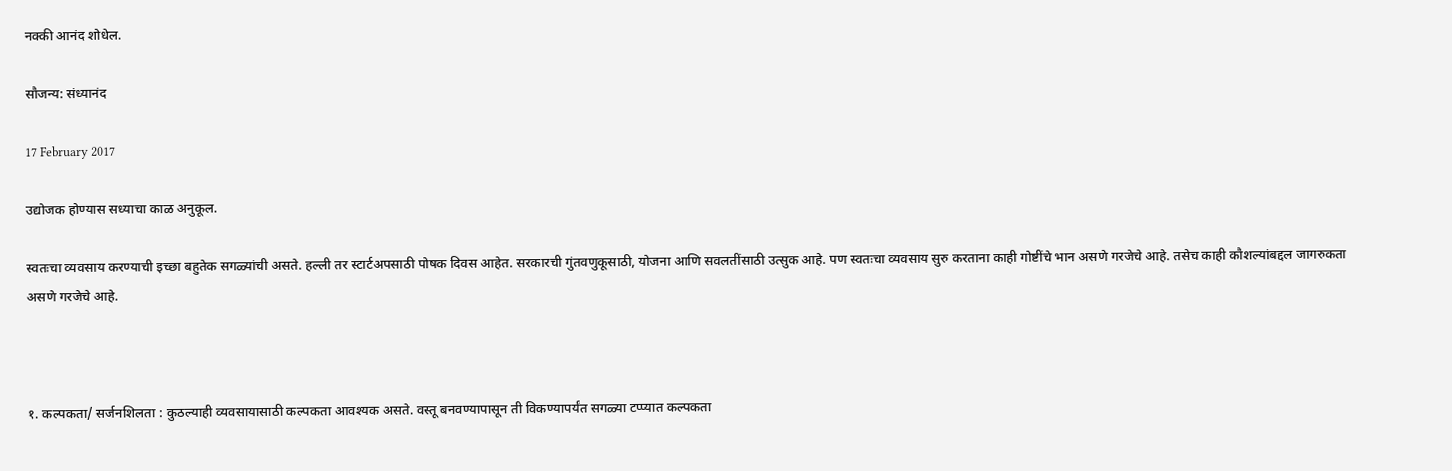नक्की आनंद शोधेल.

सौजन्य: संध्यानंद

17 February 2017

उद्योजक होण्यास सध्याचा काळ अनुकूल.

स्वतःचा व्यवसाय करण्याची इच्छा बहुतेक सगळ्यांची असते. हल्ली तर स्टार्टअपसाठी पोषक दिवस आहेत. सरकारची गुंतवणुकूसाठी, योजना आणि सवलतींसाठी उत्सुक आहे. पण स्वतःचा व्यवसाय सुरु करताना काही गोष्टींचे भान असणे गरजेचे आहे. तसेच काही कौशल्यांबद्दल जागरुकता असणे गरजेचे आहे.



१. कल्पकता/ सर्जनशिलता : कुठल्याही व्यवसायासाठी कल्पकता आवश्यक असते. वस्तू बनवण्यापासून ती विकण्यापर्यंत सगळ्या टप्प्यात कल्पकता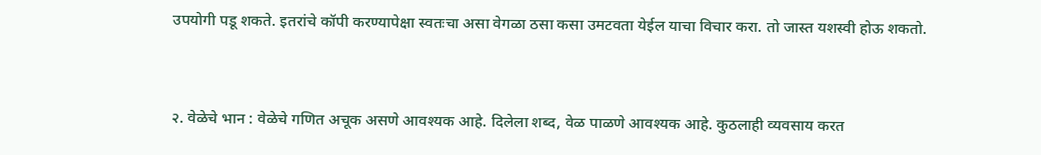उपयोगी पडू शकते. इतरांचे कॉपी करण्यापेक्षा स्वतःचा असा वेगळा ठसा कसा उमटवता येईल याचा विचार करा. तो जास्त यशस्वी होऊ शकतो.


२. वेळेचे भान : वेळेचे गणित अचूक असणे आवश्यक आहे. दिलेला शब्द, वेळ पाळणे आवश्यक आहे. कुठलाही व्यवसाय करत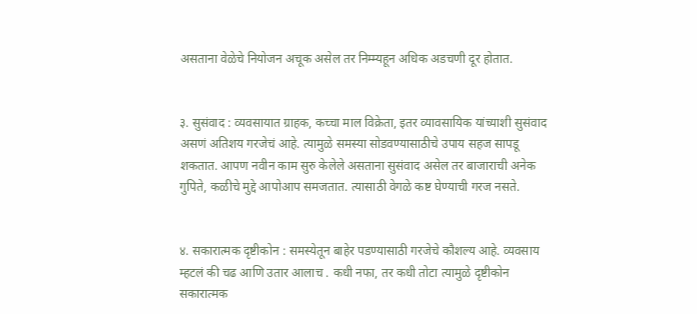असताना वेळेचे नियोजन अचूक असेल तर निम्म्यहून अधिक अडचणी दूर होतात.


३. सुसंवाद : व्यवसायात ग्राहक, कच्चा माल विक्रेता, इतर व्यावसायिक यांच्याशी सुसंवाद असणं अतिशय गरजेचं आहे. त्यामुळे समस्या सोडवण्यासाठीचे उपाय सहज सापडू शकतात. आपण नवीन काम सुरु केलेले असताना सुसंवाद असेल तर बाजाराची अनेक गुपिते, कळीचे मुद्दे आपोआप समजतात. त्यासाठी वेगळे कष्ट घेण्याची गरज नसते.


४. सकारात्मक दृष्टीकोन : समस्येतून बाहेर पडण्यासाठी गरजेचे कौशल्य आहे. व्यवसाय म्हटलं की चढ आणि उतार आलाच . कधी नफा, तर कधी तोटा त्यामुळे दृष्टीकोन सकारात्मक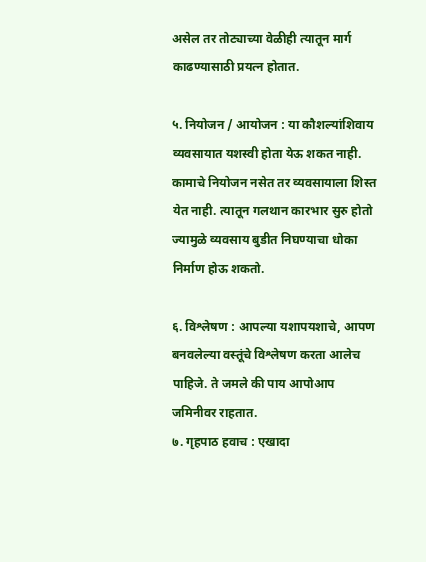असेल तर तोट्याच्या वेळीही त्यातून मार्ग काढण्यासाठी प्रयत्न होतात.

५. नियोजन / आयोजन : या कौशल्यांशिवाय व्यवसायात यशस्वी होता येऊ शकत नाही. कामाचे नियोजन नसेत तर व्यवसायाला शिस्त येत नाही. त्यातून गलथान कारभार सुरु होतो ज्यामुळे व्यवसाय बुडीत निघण्याचा धोका निर्माण होऊ शकतो.

६. विश्लेषण : आपल्या यशापयशाचे, आपण बनवलेल्या वस्तूंचे विश्लेषण करता आलेच पाहिजे. ते जमले की पाय आपोआप जमिनीवर राहतात.
७. गृहपाठ हवाच : एखादा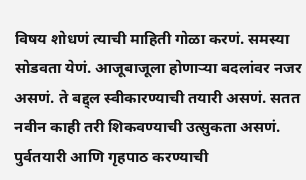विषय शोधणं त्याची माहिती गोळा करणं. समस्या सोडवता येणं. आजूबाजूला होणार्‍या बदलांवर नजर असणं. ते बद्द्ल स्वीकारण्याची तयारी असणं. सतत नवीन काही तरी शिकवण्याची उत्सुकता असणं. पुर्वतयारी आणि गृहपाठ करण्याची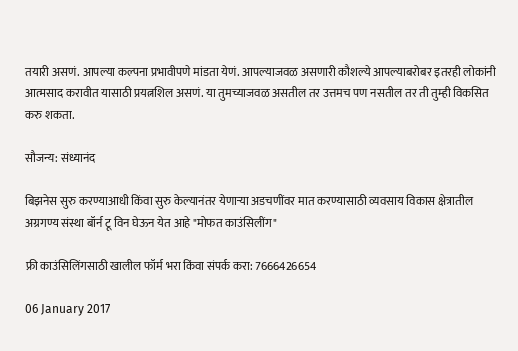तयारी असणं. आपल्या कल्पना प्रभावीपणे मांडता येणं. आपल्याजवळ असणारी कौशल्ये आपल्याबरोबर इतरही लोकांनी आत्मसाद करावीत यासाठी प्रयत्नशिल असणं. या तुमच्याजवळ असतील तर उत्तमच पण नसतील तर ती तुम्ही विकसित करु शकता.

सौजन्य: संध्यानंद

बिझनेस सुरु करण्याआधी किंवा सुरु केल्यानंतर येणार्‍या अडचणींवर मात करण्यासाठी व्यवसाय विकास क्षेत्रातील अग्रगण्य संस्था बॉर्न टू विन घेऊन येत आहे "मोफत काउंसिलींग"

फ्री काउंसिलिंगसाठी खालील फॉर्म भरा किंवा संपर्क करा: 7666426654

06 January 2017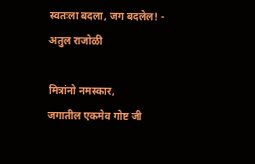स्वतःला बदला, जग बदलेल! - अतुल राजोळी

मित्रांनो नमस्कार,
जगातील एकमेव गोष्ट जी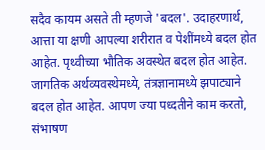सदैव कायम असते ती म्हणजे 'बदल'. उदाहरणार्थ, आत्ता या क्षणी आपल्या शरीरात व पेशींमध्ये बदल होत आहेत. पृथ्वीच्या भौतिक अवस्थेत बदल होत आहेत. जागतिक अर्थव्यवस्थेमध्ये, तंत्रज्ञानामध्ये झपाट्याने बदल होत आहेत. आपण ज्या पध्दतीने काम करतो, संभाषण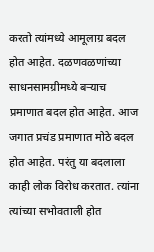करतो त्यांमध्ये आमूलाग्र बदल होत आहेत. दळणवळणांच्या साधनसामग्रीमध्ये बर्‍याच प्रमाणात बदल होत आहेत. आज जगात प्रचंड प्रमाणात मोठे बदल होत आहेत. परंतु या बदलाला काही लोक विरोध करतात. त्यांना त्यांच्या सभोवताली होत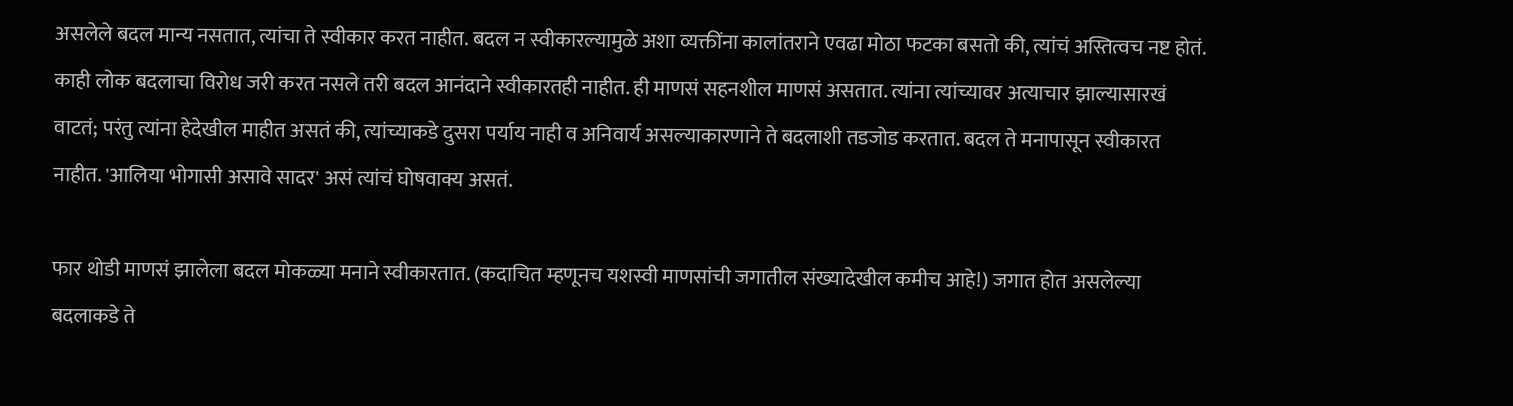असलेले बदल मान्य नसतात, त्यांचा ते स्वीकार करत नाहीत. बदल न स्वीकारल्यामुळे अशा व्यक्तींना कालांतराने एवढा मोठा फटका बसतो की, त्यांचं अस्तित्वच नष्ट होतं. काही लोक बदलाचा विरोध जरी करत नसले तरी बदल आनंदाने स्वीकारतही नाहीत. ही माणसं सहनशील माणसं असतात. त्यांना त्यांच्यावर अत्याचार झाल्यासारखं वाटतं; परंतु त्यांना हेदेखील माहीत असतं की, त्यांच्याकडे दुसरा पर्याय नाही व अनिवार्य असल्याकारणाने ते बदलाशी तडजोड करतात. बदल ते मनापासून स्वीकारत नाहीत. 'आलिया भोगासी असावे सादर' असं त्यांचं घोषवाक्य असतं.

फार थोडी माणसं झालेला बदल मोकळ्या मनाने स्वीकारतात. (कदाचित म्हणूनच यशस्वी माणसांची जगातील संख्यादेखील कमीच आहे!) जगात होत असलेल्या बदलाकडे ते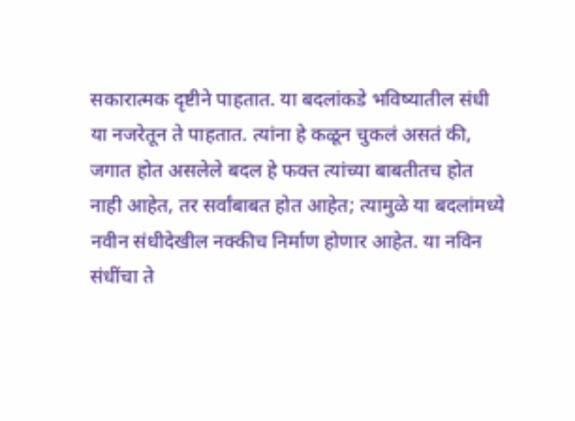सकारात्मक दृष्टीने पाहतात. या बदलांकडे भविष्यातील संधी या नजरेतून ते पाहतात. त्यांना हे कळून चुकलं असतं की, जगात होत असलेले बदल हे फक्त त्यांच्या बाबतीतच होत नाही आहेत, तर सर्वांबाबत होत आहेत; त्यामुळे या बदलांमध्ये नवीन संधीदेखील नक्कीच निर्माण होणार आहेत. या नविन संधींचा ते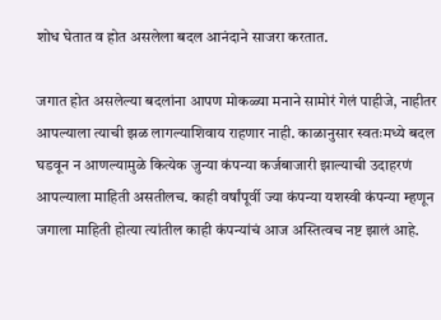शोध घेतात व होत असलेला बदल आनंदाने साजरा करतात.

जगात होत असलेल्या बदलांना आपण मोकळ्या मनाने सामोरं गेलं पाहीजे, नाहीतर आपल्याला त्याची झळ लागल्याशिवाय राहणार नाही. काळानुसार स्वतःमध्ये बदल घडवून न आणल्यामुळे कित्येक जुन्या कंपन्या कर्जबाजारी झाल्याची उदाहरणं आपल्याला माहिती असतीलच. काही वर्षांपूर्वी ज्या कंपन्या यशस्वी कंपन्या म्हणून जगाला माहिती होत्या त्यांतील काही कंपन्यांचं आज अस्तित्वच नष्ट झालं आहे.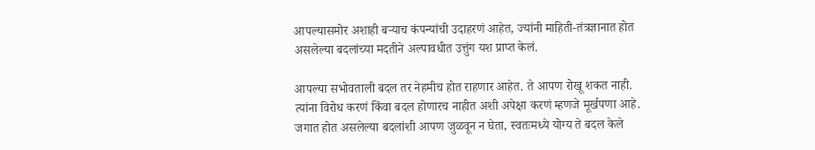आपल्यासमोर अशाही बर्‍याच कंपन्यांची उदाहरणं आहेत, ज्यांनी माहिती-तंत्रज्ञानात होत असलेल्या बदलांच्या मदतीने अल्पावधीत उत्तुंग यश प्राप्त केलं.

आपल्या सभोवताली बदल तर नेहमीच होत राहणार आहेत. ते आपण रोखू शकत नाही. त्यांना विरोध करणं किंवा बदल होणारच नाहीत अशी अपेक्षा करणं म्हणजे मूर्खपणा आहे. जगात होत असलेल्या बदलांशी आपण जुळवून न घेता, स्वतःमध्ये योग्य ते बदल केले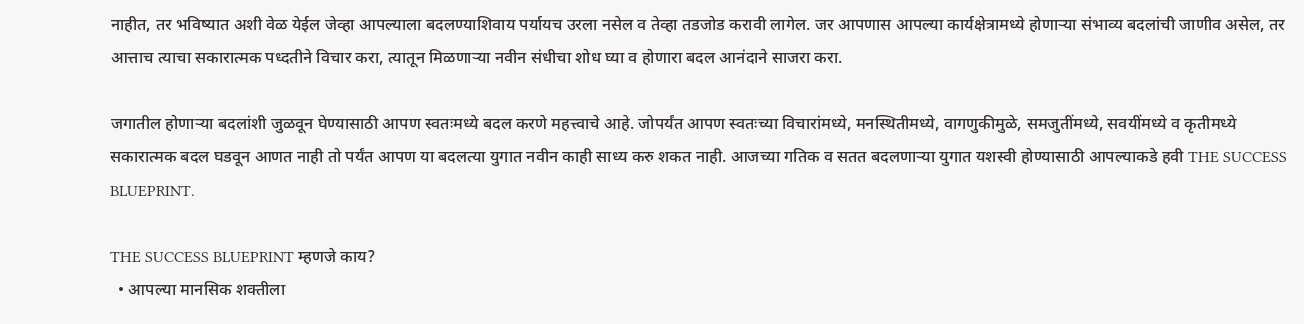नाहीत, तर भविष्यात अशी वेळ येईल जेव्हा आपल्याला बदलण्याशिवाय पर्यायच उरला नसेल व तेव्हा तडजोड करावी लागेल. जर आपणास आपल्या कार्यक्षेत्रामध्ये होणार्‍या संभाव्य बदलांची जाणीव असेल, तर आत्ताच त्याचा सकारात्मक पध्दतीने विचार करा, त्यातून मिळणार्‍या नवीन संधीचा शोध घ्या व होणारा बदल आनंदाने साजरा करा.

जगातील होणार्‍या बदलांशी जुळवून घेण्यासाठी आपण स्वतःमध्ये बदल करणे महत्त्वाचे आहे. जोपर्यंत आपण स्वतःच्या विचारांमध्ये, मनस्थितीमध्ये, वागणुकीमुळे, समजुतींमध्ये, सवयींमध्ये व कृतीमध्ये सकारात्मक बदल घडवून आणत नाही तो पर्यंत आपण या बदलत्या युगात नवीन काही साध्य करु शकत नाही. आजच्या गतिक व सतत बदलणार्‍या युगात यशस्वी होण्यासाठी आपल्याकडे हवी THE SUCCESS BLUEPRINT.

THE SUCCESS BLUEPRINT म्हणजे काय?
  • आपल्या मानसिक शक्तीला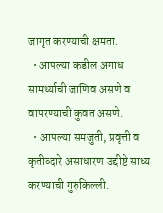जागृत करण्याची क्षमता.
  • आपल्या कडील अगाध सामर्थ्याची जाणिव असणे व वापरण्याची कुवत असणे.
  • आपल्या समजुती, प्रवृत्ती व कृतीव्दारे असाधारण उद्दीष्टे साध्य करण्याची गुरुकिल्ली.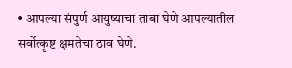• आपल्या संपुर्ण आयुष्याचा ताबा घेणे आपल्यातील सर्वोत्कृष्ट क्षमतेचा ठाव घेणे.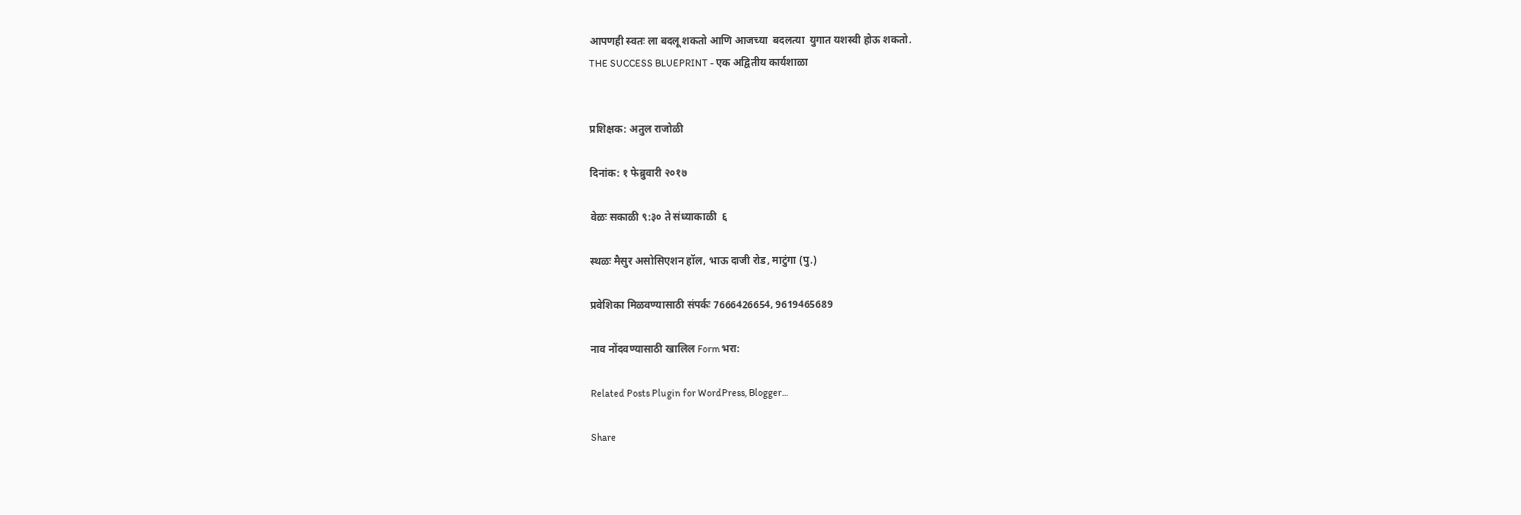आपणही स्वतः ला बदलू शकतो आणि आजच्या  बदलत्या  युगात यशस्वी होऊ शकतो.
THE SUCCESS BLUEPRINT - एक अद्वितीय कार्यशाळा


प्रशिक्षक: अतुल राजोळी

दिनांक: १ फेब्रुवारी २०१७

वेळः सकाळी ९:३० ते संध्याकाळी  ६

स्थळः मैसुर असोसिएशन हॉल, भाऊ दाजी रोड, माटुंगा (पु.)

प्रवेशिका मिळवण्यासाठी संपर्कः 7666426654, 9619465689

नाव नोंदवण्यासाठी खालिल Form भरा:

Related Posts Plugin for WordPress, Blogger...

Share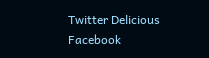Twitter Delicious Facebook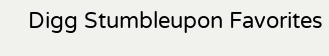Digg Stumbleupon Favorites